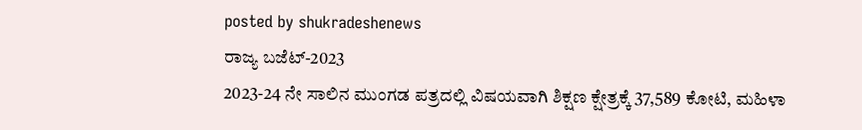posted by shukradeshenews
ರಾಜ್ಯ ಬಜೆಟ್-2023
2023-24 ನೇ ಸಾಲಿನ ಮುಂಗಡ ಪತ್ರದಲ್ಲಿ ವಿಷಯವಾಗಿ ಶಿಕ್ಷಣ ಕ್ಷೇತ್ರಕ್ಕೆ 37,589 ಕೋಟಿ, ಮಹಿಳಾ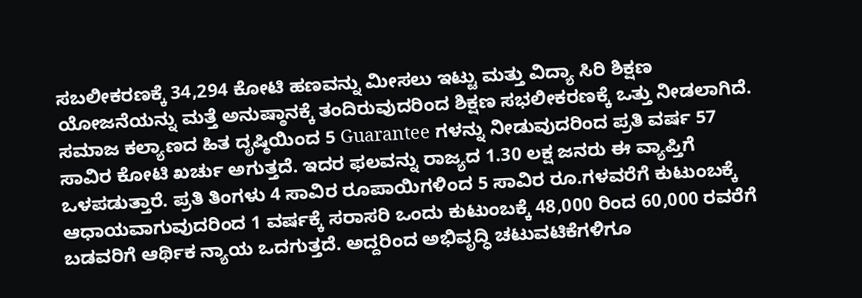ಸಬಲೀಕರಣಕ್ಕೆ 34,294 ಕೋಟಿ ಹಣವನ್ನು ಮೀಸಲು ಇಟ್ಟು ಮತ್ತು ವಿದ್ಯಾ ಸಿರಿ ಶಿಕ್ಷಣ ಯೋಜನೆಯನ್ನು ಮತ್ತೆ ಅನುಷ್ಠಾನಕ್ಕೆ ತಂದಿರುವುದರಿಂದ ಶಿಕ್ಷಣ ಸಭಲೀಕರಣಕ್ಕೆ ಒತ್ತು ನೀಡಲಾಗಿದೆ. ಸಮಾಜ ಕಲ್ಯಾಣದ ಹಿತ ದೃಷ್ಠಿಯಿಂದ 5 Guarantee ಗಳನ್ನು ನೀಡುವುದರಿಂದ ಪ್ರತಿ ವರ್ಷ 57 ಸಾವಿರ ಕೋಟಿ ಖರ್ಚು ಅಗುತ್ತದೆ. ಇದರ ಫಲವನ್ನು ರಾಜ್ಯದ 1.30 ಲಕ್ಷ ಜನರು ಈ ವ್ಯಾಪ್ತಿಗೆ ಒಳಪಡುತ್ತಾರೆ. ಪ್ರತಿ ತಿಂಗಳು 4 ಸಾವಿರ ರೂಪಾಯಿಗಳಿಂದ 5 ಸಾವಿರ ರೂ.ಗಳವರೆಗೆ ಕುಟುಂಬಕ್ಕೆ ಆಧಾಯವಾಗುವುದರಿಂದ 1 ವರ್ಷಕ್ಕೆ ಸರಾಸರಿ ಒಂದು ಕುಟುಂಬಕ್ಕೆ 48,000 ರಿಂದ 60,000 ರವರೆಗೆ ಬಡವರಿಗೆ ಆರ್ಥಿಕ ನ್ಯಾಯ ಒದಗುತ್ತದೆ. ಅದ್ದರಿಂದ ಅಭಿವೃದ್ಧಿ ಚಟುವಟಿಕೆಗಳಿಗೂ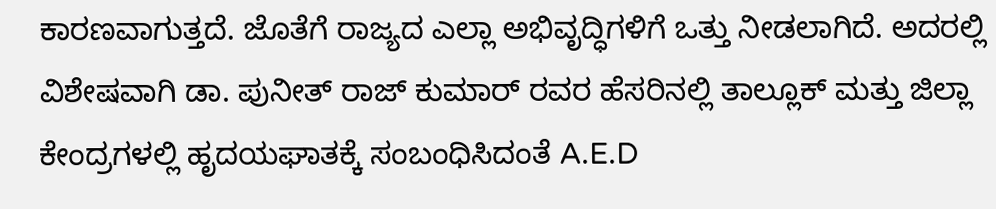ಕಾರಣವಾಗುತ್ತದೆ. ಜೊತೆಗೆ ರಾಜ್ಯದ ಎಲ್ಲಾ ಅಭಿವೃದ್ಧಿಗಳಿಗೆ ಒತ್ತು ನೀಡಲಾಗಿದೆ. ಅದರಲ್ಲಿ ವಿಶೇಷವಾಗಿ ಡಾ. ಪುನೀತ್ ರಾಜ್ ಕುಮಾರ್ ರವರ ಹೆಸರಿನಲ್ಲಿ ತಾಲ್ಲೂಕ್ ಮತ್ತು ಜಿಲ್ಲಾ ಕೇಂದ್ರಗಳಲ್ಲಿ ಹೃದಯಘಾತಕ್ಕೆ ಸಂಬಂಧಿಸಿದಂತೆ A.E.D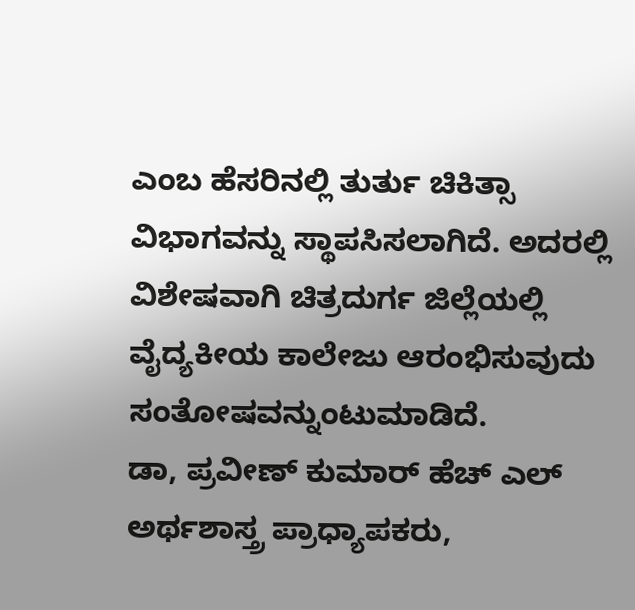ಎಂಬ ಹೆಸರಿನಲ್ಲಿ ತುರ್ತು ಚಿಕಿತ್ಸಾ ವಿಭಾಗವನ್ನು ಸ್ಥಾಪಸಿಸಲಾಗಿದೆ. ಅದರಲ್ಲಿ ವಿಶೇಷವಾಗಿ ಚಿತ್ರದುರ್ಗ ಜಿಲ್ಲೆಯಲ್ಲಿ ವೈದ್ಯಕೀಯ ಕಾಲೇಜು ಆರಂಭಿಸುವುದು ಸಂತೋಷವನ್ನುಂಟುಮಾಡಿದೆ.
ಡಾ, ಪ್ರವೀಣ್ ಕುಮಾರ್ ಹೆಚ್ ಎಲ್
ಅರ್ಥಶಾಸ್ತ್ರ ಪ್ರಾಧ್ಯಾಪಕರು,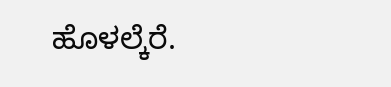ಹೊಳಲ್ಕೆರೆ.